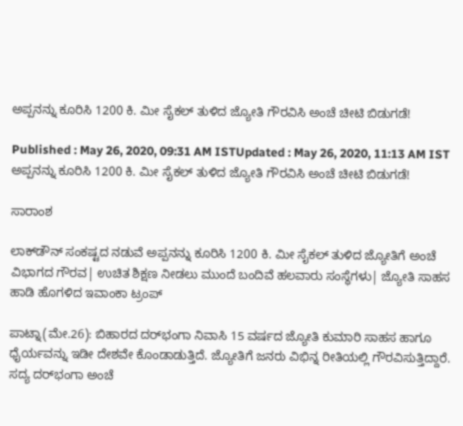ಅಪ್ಪನನ್ನು ಕೂರಿಸಿ 1200 ಕಿ. ಮೀ ಸೈಕಲ್ ತುಳಿದ ಜ್ಯೋತಿ ಗೌರವಿಸಿ ಅಂಚೆ ಚೀಟಿ ಬಿಡುಗಡೆ!

Published : May 26, 2020, 09:31 AM ISTUpdated : May 26, 2020, 11:13 AM IST
ಅಪ್ಪನನ್ನು ಕೂರಿಸಿ 1200 ಕಿ. ಮೀ ಸೈಕಲ್ ತುಳಿದ ಜ್ಯೋತಿ ಗೌರವಿಸಿ ಅಂಚೆ ಚೀಟಿ ಬಿಡುಗಡೆ!

ಸಾರಾಂಶ

ಲಾಕ್‌ಡೌನ್‌ ಸಂಕಷ್ಟದ ನಡುವೆ ಅಪ್ಪನನ್ನು ಕೂರಿಸಿ 1200 ಕಿ. ಮೀ ಸೈಕಲ್ ತುಳಿದ ಜ್ಯೋತಿಗೆ ಅಂಚೆ ವಿಭಾಗದ ಗೌರವ| ಉಚಿತ ಶಿಕ್ಷಣ ನೀಡಲು ಮುಂದೆ ಬಂದಿವೆ ಹಲವಾರು ಸಂಸ್ಥೆಗಳು| ಜ್ಯೋತಿ ಸಾಹಸ ಹಾಡಿ ಹೊಗಳಿದ ಇವಾಂಕಾ ಟ್ರಂಪ್

ಪಾಟ್ನಾ(ಮೇ.26): ಬಿಹಾರದ ದರ್‌ಭಂಗಾ ನಿವಾಸಿ 15 ವರ್ಷದ ಜ್ಯೋತಿ ಕುಮಾರಿ ಸಾಹಸ ಹಾಗೂ ಧೈರ್ಯವನ್ನು ಇಡೀ ದೇಶವೇ ಕೊಂಡಾಡುತ್ತಿದೆ. ಜ್ಯೋತಿಗೆ ಜನರು ವಿಭಿನ್ನ ರೀತಿಯಲ್ಲಿ ಗೌರವಿಸುತ್ತಿದ್ದಾರೆ. ಸದ್ಯ ದರ್‌ಭಂಗಾ ಅಂಚೆ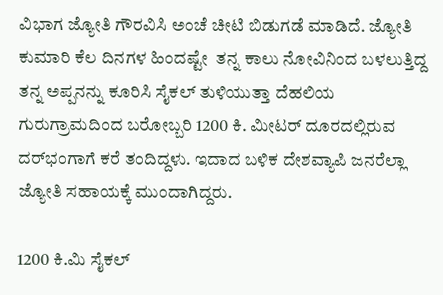ವಿಭಾಗ ಜ್ಯೋತಿ ಗೌರವಿಸಿ ಅಂಚೆ ಚೀಟಿ ಬಿಡುಗಡೆ ಮಾಡಿದೆ. ಜ್ಯೋತಿ ಕುಮಾರಿ ಕೆಲ ದಿನಗಳ ಹಿಂದಷ್ಟೇ  ತನ್ನ ಕಾಲು ನೋವಿನಿಂದ ಬಳಲುತ್ತಿದ್ದ ತನ್ನ ಅಪ್ಪನನ್ನು ಕೂರಿಸಿ ಸೈಕಲ್ ತುಳಿಯುತ್ತಾ ದೆಹಲಿಯ ಗುರುಗ್ರಾಮದಿಂದ ಬರೋಬ್ಬರಿ 1200 ಕಿ. ಮೀಟರ್ ದೂರದಲ್ಲಿರುವ ದರ್‌ಭಂಗಾಗೆ ಕರೆ ತಂದಿದ್ದಳು. ಇದಾದ ಬಳಿಕ ದೇಶವ್ಯಾಪಿ ಜನರೆಲ್ಲಾ ಜ್ಯೋತಿ ಸಹಾಯಕ್ಕೆ ಮುಂದಾಗಿದ್ದರು.

1200 ಕಿ.ಮಿ ಸೈಕಲ್‌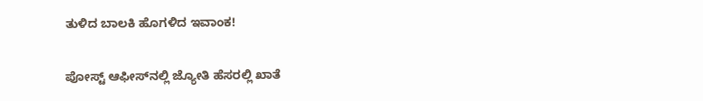ತುಳಿದ ಬಾಲಕಿ ಹೊಗಳಿದ ಇವಾಂಕ!

ಪೋಸ್ಟ್‌ ಆಫೀಸ್‌ನಲ್ಲಿ ಜ್ಯೋತಿ ಹೆಸರಲ್ಲಿ ಖಾತೆ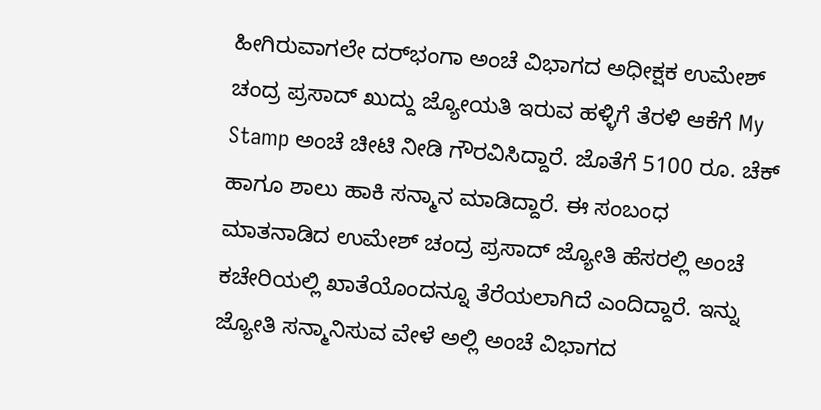ಹೀಗಿರುವಾಗಲೇ ದರ್‌ಭಂಗಾ ಅಂಚೆ ವಿಭಾಗದ ಅಧೀಕ್ಷಕ ಉಮೇಶ್ ಚಂದ್ರ ಪ್ರಸಾದ್ ಖುದ್ದು ಜ್ಯೋಯತಿ ಇರುವ ಹಳ್ಳಿಗೆ ತೆರಳಿ ಆಕೆಗೆ My Stamp ಅಂಚೆ ಚೀಟಿ ನೀಡಿ ಗೌರವಿಸಿದ್ದಾರೆ. ಜೊತೆಗೆ 5100 ರೂ. ಚೆಕ್ ಹಾಗೂ ಶಾಲು ಹಾಕಿ ಸನ್ಮಾನ ಮಾಡಿದ್ದಾರೆ. ಈ ಸಂಬಂಧ ಮಾತನಾಡಿದ ಉಮೇಶ್ ಚಂದ್ರ ಪ್ರಸಾದ್ ಜ್ಯೋತಿ ಹೆಸರಲ್ಲಿ ಅಂಚೆ ಕಚೇರಿಯಲ್ಲಿ ಖಾತೆಯೊಂದನ್ನೂ ತೆರೆಯಲಾಗಿದೆ ಎಂದಿದ್ದಾರೆ. ಇನ್ನು ಜ್ಯೋತಿ ಸನ್ಮಾನಿಸುವ ವೇಳೆ ಅಲ್ಲಿ ಅಂಚೆ ವಿಭಾಗದ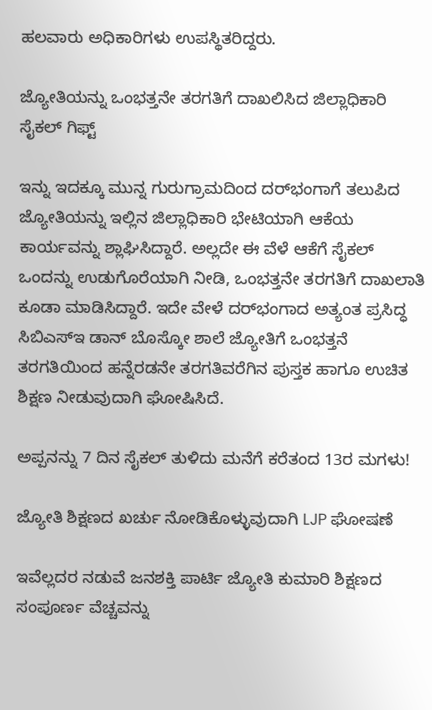ಹಲವಾರು ಅಧಿಕಾರಿಗಳು ಉಪಸ್ಥಿತರಿದ್ದರು.

ಜ್ಯೋತಿಯನ್ನು ಒಂಭತ್ತನೇ ತರಗತಿಗೆ ದಾಖಲಿಸಿದ ಜಿಲ್ಲಾಧಿಕಾರಿ ಸೈಕಲ್ ಗಿಫ್ಟ್

ಇನ್ನು ಇದಕ್ಕೂ ಮುನ್ನ ಗುರುಗ್ರಾಮದಿಂದ ದರ್‌ಭಂಗಾಗೆ ತಲುಪಿದ ಜ್ಯೋತಿಯನ್ನು ಇಲ್ಲಿನ ಜಿಲ್ಲಾಧಿಕಾರಿ ಭೇಟಿಯಾಗಿ ಆಕೆಯ ಕಾರ್ಯವನ್ನು ಶ್ಲಾಘಿಸಿದ್ದಾರೆ. ಅಲ್ಲದೇ ಈ ವೆಳೆ ಆಕೆಗೆ ಸೈಕಲ್ ಒಂದನ್ನು ಉಡುಗೊರೆಯಾಗಿ ನೀಡಿ, ಒಂಭತ್ತನೇ ತರಗತಿಗೆ ದಾಖಲಾತಿ ಕೂಡಾ ಮಾಡಿಸಿದ್ದಾರೆ. ಇದೇ ವೇಳೆ ದರ್‌ಭಂಗಾದ ಅತ್ಯಂತ ಪ್ರಸಿದ್ಧ ಸಿಬಿಎಸ್‌ಇ ಡಾನ್‌ ಬೊಸ್ಕೋ ಶಾಲೆ ಜ್ಯೋತಿಗೆ ಒಂಭತ್ತನೆ ತರಗತಿಯಿಂದ ಹನ್ನೆರಡನೇ ತರಗತಿವರೆಗಿನ ಪುಸ್ತಕ ಹಾಗೂ ಉಚಿತ ಶಿಕ್ಷಣ ನೀಡುವುದಾಗಿ ಘೋಷಿಸಿದೆ.

ಅಪ್ಪನನ್ನು 7 ದಿನ ಸೈಕಲ್ ತುಳಿದು ಮನೆಗೆ ಕರೆತಂದ 13ರ ಮಗಳು!

ಜ್ಯೋತಿ ಶಿಕ್ಷಣದ ಖರ್ಚು ನೋಡಿಕೊಳ್ಳುವುದಾಗಿ LJP ಘೋಷಣೆ

ಇವೆಲ್ಲದರ ನಡುವೆ ಜನಶಕ್ತಿ ಪಾರ್ಟಿ ಜ್ಯೋತಿ ಕುಮಾರಿ ಶಿಕ್ಷಣದ ಸಂಪೂರ್ಣ ವೆಚ್ಚವನ್ನು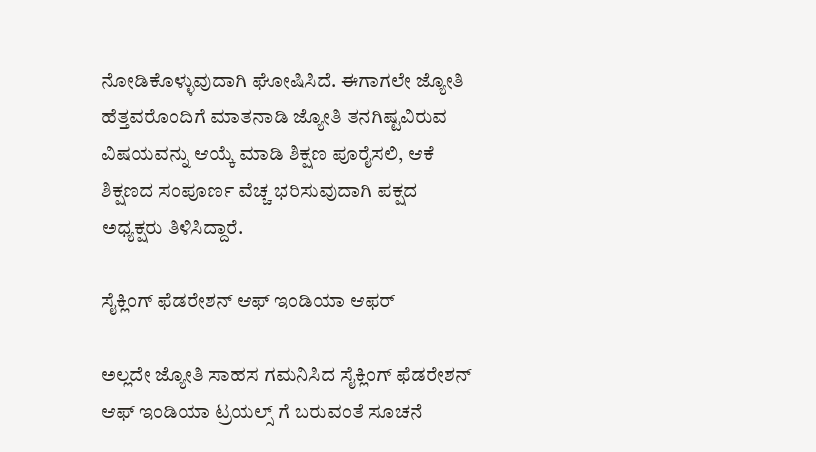ನೋಡಿಕೊಳ್ಳುವುದಾಗಿ ಘೋಷಿಸಿದೆ. ಈಗಾಗಲೇ ಜ್ಯೋತಿ ಹೆತ್ತವರೊಂದಿಗೆ ಮಾತನಾಡಿ ಜ್ಯೋತಿ ತನಗಿಷ್ಟವಿರುವ ವಿಷಯವನ್ನು ಆಯ್ಕೆ ಮಾಡಿ ಶಿಕ್ಷಣ ಪೂರೈಸಲಿ, ಆಕೆ ಶಿಕ್ಷಣದ ಸಂಪೂರ್ಣ ವೆಚ್ಚ ಭರಿಸುವುದಾಗಿ ಪಕ್ಷದ ಅಧ್ಯಕ್ಷರು ತಿಳಿಸಿದ್ದಾರೆ.

ಸೈಕ್ಲಿಂಗ್ ಫೆಡರೇಶನ್ ಆಫ್ ಇಂಡಿಯಾ ಆಫರ್

ಅಲ್ಲದೇ ಜ್ಯೋತಿ ಸಾಹಸ ಗಮನಿಸಿದ ಸೈಕ್ಲಿಂಗ್ ಫೆಡರೇಶನ್ ಆಫ್ ಇಂಡಿಯಾ ಟ್ರಯಲ್ಸ್ ಗೆ ಬರುವಂತೆ ಸೂಚನೆ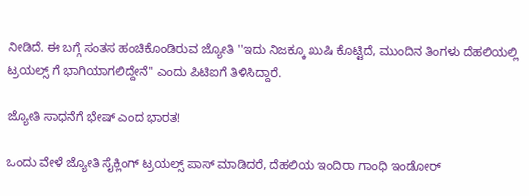ನೀಡಿದೆ. ಈ ಬಗ್ಗೆ ಸಂತಸ ಹಂಚಿಕೊಂಡಿರುವ ಜ್ಯೋತಿ ''ಇದು ನಿಜಕ್ಕೂ ಖುಷಿ ಕೊಟ್ಟಿದೆ, ಮುಂದಿನ ತಿಂಗಳು ದೆಹಲಿಯಲ್ಲಿ ಟ್ರಯಲ್ಸ್ ಗೆ ಭಾಗಿಯಾಗಲಿದ್ದೇನೆ'' ಎಂದು ಪಿಟಿಐಗೆ ತಿಳಿಸಿದ್ದಾರೆ.

ಜ್ಯೋತಿ ಸಾಧನೆಗೆ ಭೇಷ್ ಎಂದ ಭಾರತ!

ಒಂದು ವೇಳೆ ಜ್ಯೋತಿ ಸೈಕ್ಲಿಂಗ್ ಟ್ರಯಲ್ಸ್ ಪಾಸ್ ಮಾಡಿದರೆ, ದೆಹಲಿಯ ಇಂದಿರಾ ಗಾಂಧಿ ಇಂಡೋರ್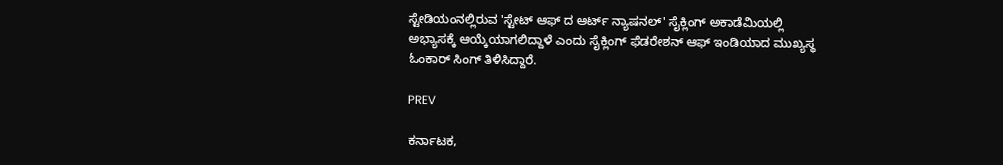ಸ್ಟೇಡಿಯಂನಲ್ಲಿರುವ 'ಸ್ಟೇಟ್ ಆಫ್‌ ದ ಆರ್ಟ್ ನ್ಯಾಷನಲ್' ಸೈಕ್ಲಿಂಗ್ ಅಕಾಡೆಮಿಯಲ್ಲಿ ಅಭ್ಯಾಸಕ್ಕೆ ಆಯ್ಕೆಯಾಗಲಿದ್ದಾಳೆ ಎಂದು ಸೈಕ್ಲಿಂಗ್ ಫೆಡರೇಶನ್ ಆಫ್ ಇಂಡಿಯಾದ ಮುಖ್ಯಸ್ಥ ಓಂಕಾರ್ ಸಿಂಗ್ ತಿಳಿಸಿದ್ದಾರೆ.

PREV

ಕರ್ನಾಟಕ,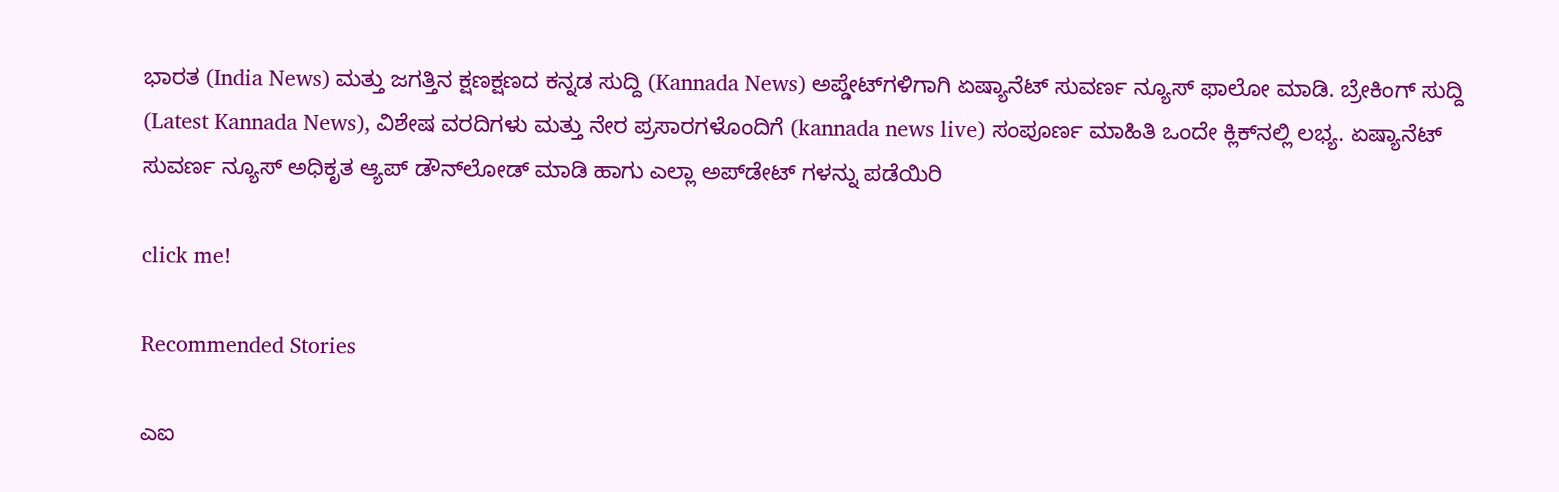ಭಾರತ (India News) ಮತ್ತು ಜಗತ್ತಿನ ಕ್ಷಣಕ್ಷಣದ ಕನ್ನಡ ಸುದ್ದಿ (Kannada News) ಅಪ್ಡೇಟ್‌ಗಳಿಗಾಗಿ ಏಷ್ಯಾನೆಟ್ ಸುವರ್ಣ ನ್ಯೂಸ್‌ ಫಾಲೋ ಮಾಡಿ. ಬ್ರೇಕಿಂಗ್ ಸುದ್ದಿ (Latest Kannada News), ವಿಶೇಷ ವರದಿಗಳು ಮತ್ತು ನೇರ ಪ್ರಸಾರಗಳೊಂದಿಗೆ (kannada news live) ಸಂಪೂರ್ಣ ಮಾಹಿತಿ ಒಂದೇ ಕ್ಲಿಕ್‌ನಲ್ಲಿ ಲಭ್ಯ. ಏಷ್ಯಾನೆಟ್ ಸುವರ್ಣ ನ್ಯೂಸ್ ಅಧಿಕೃತ ಆ್ಯಪ್ ಡೌನ್‌ಲೋಡ್ ಮಾಡಿ ಹಾಗು ಎಲ್ಲಾ ಅಪ್‌ಡೇಟ್ ಗಳನ್ನು ಪಡೆಯಿರಿ

click me!

Recommended Stories

ಎಐ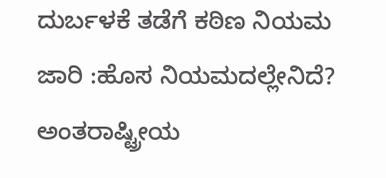ದುರ್ಬಳಕೆ ತಡೆಗೆ ಕಠಿಣ ನಿಯಮ ಜಾರಿ :ಹೊಸ ನಿಯಮದಲ್ಲೇನಿದೆ?
ಅಂತರಾಷ್ಟ್ರೀಯ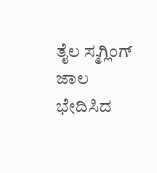ತೈಲ ಸ್ಮಗ್ಲಿಂಗ್‌ ಜಾಲ ಭೇದಿಸಿದ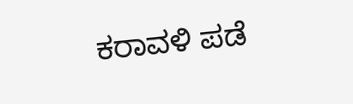ಕರಾವಳಿ ಪಡೆ